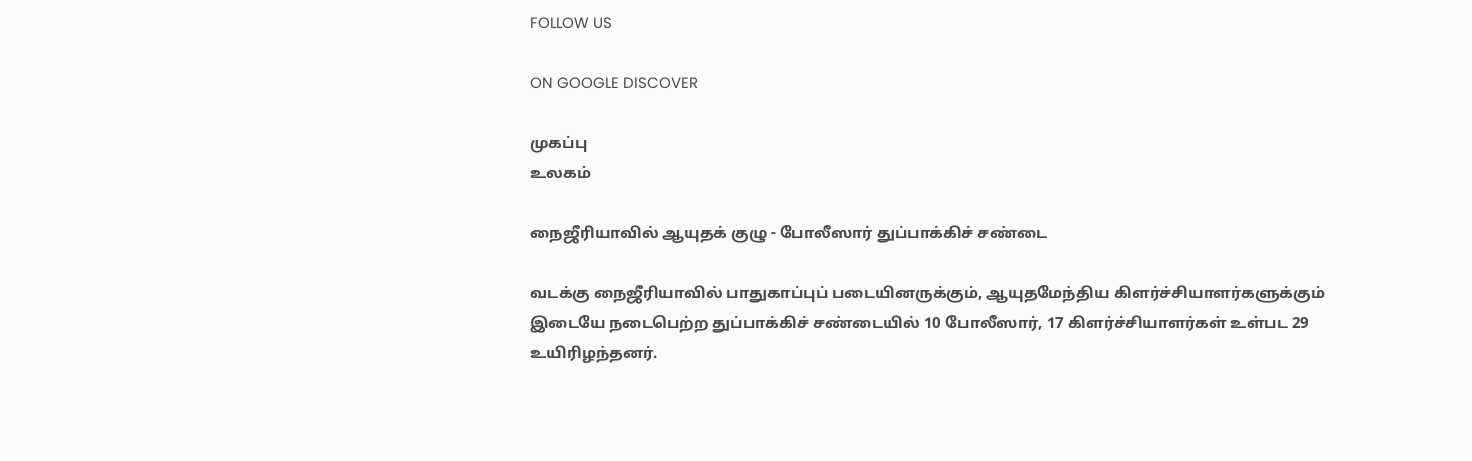FOLLOW US

ON GOOGLE DISCOVER

முகப்பு
உலகம்

நைஜீரியாவில் ஆயுதக் குழு - போலீஸார் துப்பாக்கிச் சண்டை

வடக்கு நைஜீரியாவில் பாதுகாப்புப் படையினருக்கும், ஆயுதமேந்திய கிளர்ச்சியாளர்களுக்கும் இடையே நடைபெற்ற துப்பாக்கிச் சண்டையில் 10 போலீஸார், 17 கிளர்ச்சியாளர்கள் உள்பட 29 உயிரிழந்தனர்.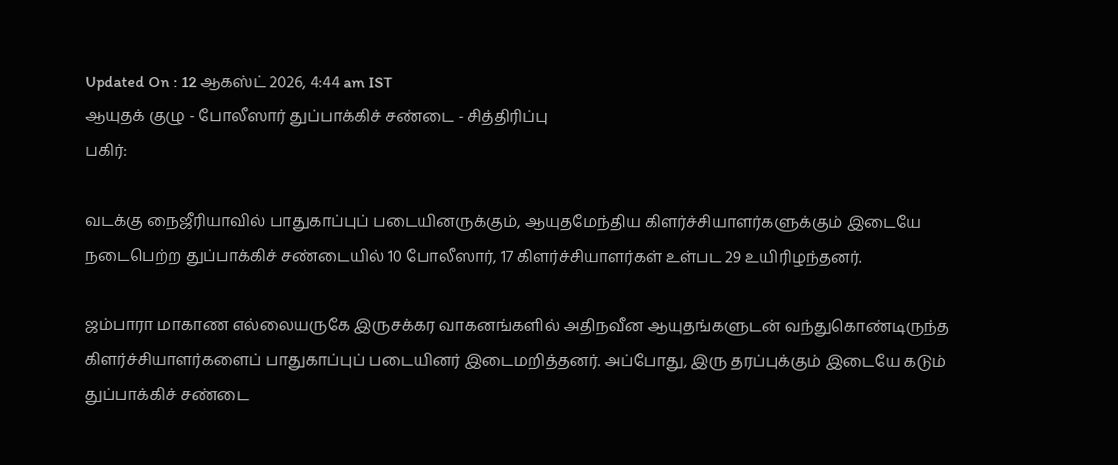Updated On : 12 ஆகஸ்ட் 2026, 4:44 am IST
ஆயுதக் குழு - போலீஸார் துப்பாக்கிச் சண்டை - சித்திரிப்பு
பகிர்:

வடக்கு நைஜீரியாவில் பாதுகாப்புப் படையினருக்கும், ஆயுதமேந்திய கிளர்ச்சியாளர்களுக்கும் இடையே நடைபெற்ற துப்பாக்கிச் சண்டையில் 10 போலீஸார், 17 கிளர்ச்சியாளர்கள் உள்பட 29 உயிரிழந்தனர்.

ஜம்பாரா மாகாண எல்லையருகே இருசக்கர வாகனங்களில் அதிநவீன ஆயுதங்களுடன் வந்துகொண்டிருந்த கிளர்ச்சியாளர்களைப் பாதுகாப்புப் படையினர் இடைமறித்தனர். அப்போது, இரு தரப்புக்கும் இடையே கடும் துப்பாக்கிச் சண்டை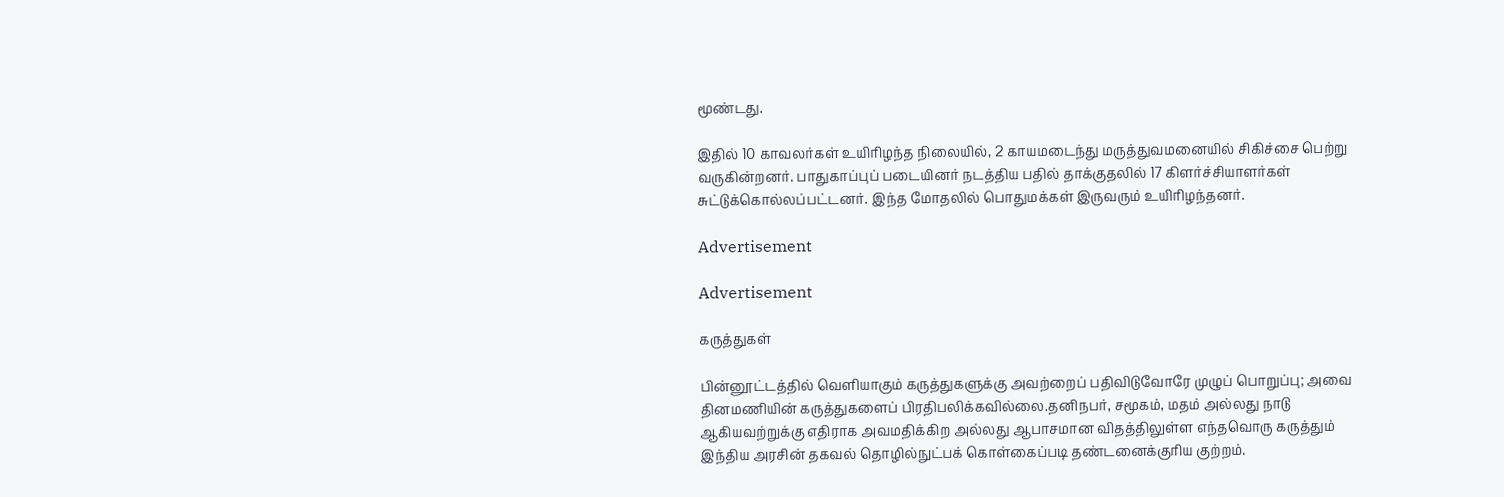மூண்டது.

இதில் 10 காவலர்கள் உயிரிழந்த நிலையில், 2 காயமடைந்து மருத்துவமனையில் சிகிச்சை பெற்று வருகின்றனர். பாதுகாப்புப் படையினர் நடத்திய பதில் தாக்குதலில் 17 கிளர்ச்சியாளர்கள் சுட்டுக்கொல்லப்பட்டனர். இந்த மோதலில் பொதுமக்கள் இருவரும் உயிரிழந்தனர்.

Advertisement

Advertisement

கருத்துகள்

பின்னூட்டத்தில் வெளியாகும் கருத்துகளுக்கு அவற்றைப் பதிவிடுவோரே முழுப் பொறுப்பு; அவை தினமணியின் கருத்துகளைப் பிரதிபலிக்கவில்லை.தனிநபர், சமூகம், மதம் அல்லது நாடு ஆகியவற்றுக்கு எதிராக அவமதிக்கிற அல்லது ஆபாசமான விதத்திலுள்ள எந்தவொரு கருத்தும் இந்திய அரசின் தகவல் தொழில்நுட்பக் கொள்கைப்படி தண்டனைக்குரிய குற்றம்.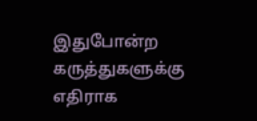இதுபோன்ற கருத்துகளுக்கு எதிராக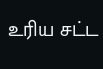உரிய சட்ட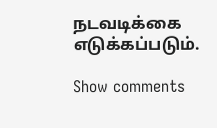நடவடிக்கை எடுக்கப்படும்.

Show comments